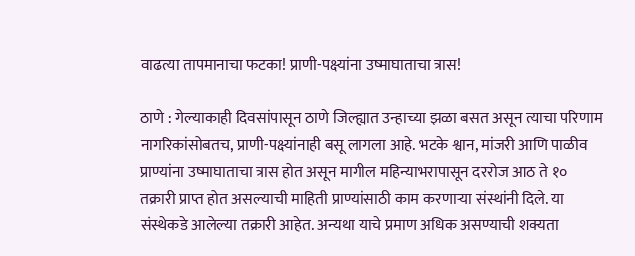वाढत्या तापमानाचा फटका! प्राणी-पक्ष्यांना उष्माघाताचा त्रास!

ठाणे : गेल्याकाही दिवसांपासून ठाणे जिल्ह्यात उन्हाच्या झळा बसत असून त्याचा परिणाम नागरिकांसोबतच, प्राणी-पक्ष्यांनाही बसू लागला आहे. भटके श्वान, मांजरी आणि पाळीव प्राण्यांना उष्माघाताचा त्रास होत असून मागील महिन्याभरापासून दररोज आठ ते १० तक्रारी प्राप्त होत असल्याची माहिती प्राण्यांसाठी काम करणाऱ्या संस्थांनी दिले. या संस्थेकडे आलेल्या तक्रारी आहेत. अन्यथा याचे प्रमाण अधिक असण्याची शक्यता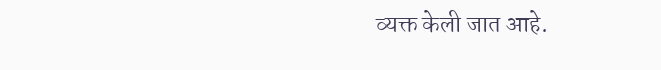व्यक्त केली जात आहे.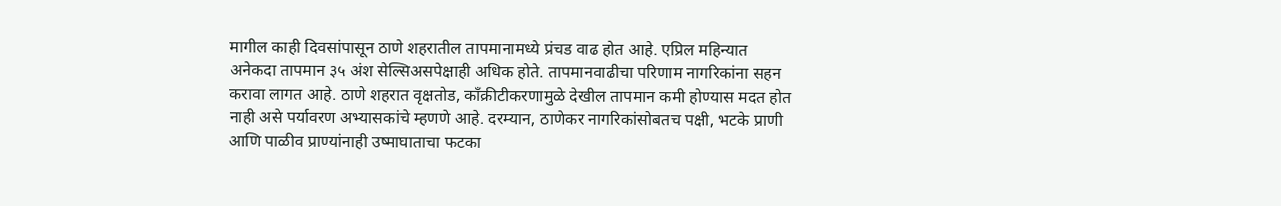मागील काही दिवसांपासून ठाणे शहरातील तापमानामध्ये प्रंचड वाढ होत आहे. एप्रिल महिन्यात अनेकदा तापमान ३५ अंश सेल्सिअसपेक्षाही अधिक होते. तापमानवाढीचा परिणाम नागरिकांना सहन करावा लागत आहे. ठाणे शहरात वृक्षतोड, काँक्रीटीकरणामुळे देखील तापमान कमी होण्यास मदत होत नाही असे पर्यावरण अभ्यासकांचे म्हणणे आहे. दरम्यान, ठाणेकर नागरिकांसोबतच पक्षी, भटके प्राणी आणि पाळीव प्राण्यांनाही उष्माघाताचा फटका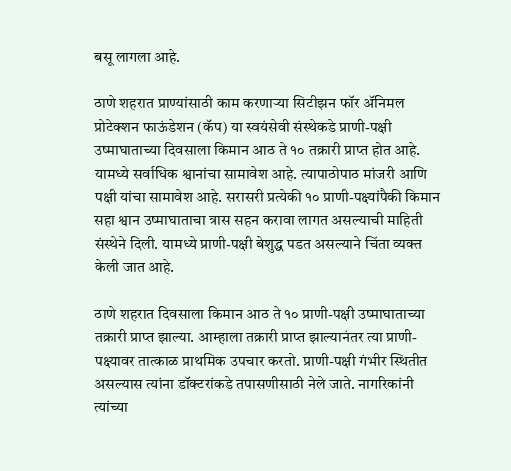बसू लागला आहे.

ठाणे शहरात प्राण्यांसाठी काम करणाऱ्या सिटीझन फॉर ॲनिमल प्रोटेक्शन फाऊंडेशन (कॅप) या स्वयंसेवी संस्थेकडे प्राणी-पक्षी उष्माघाताच्या दिवसाला किमान आठ ते १० तक्रारी प्राप्त होत आहे. यामध्ये सर्वाधिक श्वानांचा सामावेश आहे. त्यापाठोपाठ मांजरी आणि पक्षी यांचा सामावेश आहे. सरासरी प्रत्येकी १० प्राणी-पक्ष्यांपैकी किमान सहा श्वान उष्माघाताचा त्रास सहन करावा लागत असल्याची माहिती संस्थेने दिली. यामध्ये प्राणी-पक्षी बेशुद्ध पडत असल्याने चिंता व्यक्त केली जात आहे.

ठाणे शहरात दिवसाला किमान आठ ते १० प्राणी-पक्षी उष्माघाताच्या तक्रारी प्राप्त झाल्या. आम्हाला तक्रारी प्राप्त झाल्यानंतर त्या प्राणी-पक्ष्यावर तात्काळ प्राथमिक उपचार करतो. प्राणी-पक्षी गंभीर स्थितीत असल्यास त्यांना डॉक्टरांकडे तपासणीसाठी नेले जाते. नागरिकांनी त्यांच्या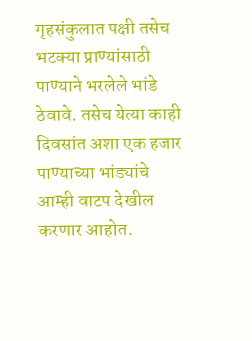गृहसंकुलात पक्षी तसेच भटक्या प्राण्यांसाठी पाण्याने भरलेले भांडे ठेवावे. तसेच येत्या काही दिवसांत अशा एक हजार पाण्याच्या भांड्यांचे आम्ही वाटप देखील करणार आहोत.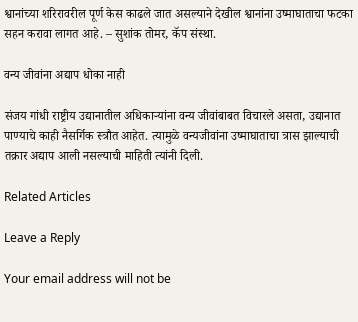श्वानांच्या शरिरावरील पूर्ण केस काढले जात असल्याने देखील श्वानांना उष्माघाताचा फटका सहन करावा लागत आहे. – सुशांक तोमर, कॅप संस्था.

वन्य जीवांना अद्याप धोका नाही

संजय गांधी राष्ट्रीय उद्यानातील अधिकाऱ्यांना वन्य जीवांबाबत विचारले असता, उद्यानात पाण्याचे काही नैसर्गिक स्त्रौत आहेत. त्यामुळे वन्यजीवांना उष्माघाताचा त्रास झाल्याची तक्रार अद्याप आली नसल्याची माहिती त्यांनी दिली.

Related Articles

Leave a Reply

Your email address will not be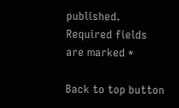published. Required fields are marked *

Back to top button